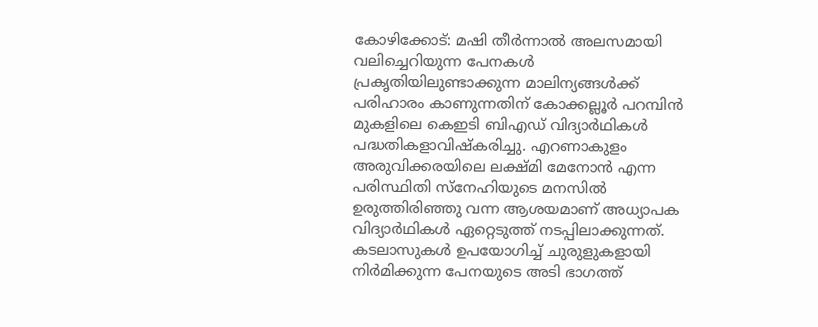കോഴിക്കോട്: മഷി തീര്‍ന്നാല്‍ അലസമായി വലിച്ചെറിയുന്ന പേനകള്‍ പ്രകൃതിയിലുണ്ടാക്കുന്ന മാലിന്യങ്ങള്‍ക്ക് പരിഹാരം കാണുന്നതിന് കോക്കല്ലൂര്‍ പറമ്പിന്‍ മുകളിലെ കെഇടി ബിഎഡ് വിദ്യാര്‍ഥികള്‍ പദ്ധതികളാവിഷ്‌കരിച്ചു. എറണാകുളം അരുവിക്കരയിലെ ലക്ഷ്മി മേനോന്‍ എന്ന പരിസ്ഥിതി സ്‌നേഹിയുടെ മനസില്‍ ഉരുത്തിരിഞ്ഞു വന്ന ആശയമാണ് അധ്യാപക വിദ്യാര്‍ഥികള്‍ ഏറ്റെടുത്ത് നടപ്പിലാക്കുന്നത്. കടലാസുകള്‍ ഉപയോഗിച്ച് ചുരുളുകളായി നിര്‍മിക്കുന്ന പേനയുടെ അടി ഭാഗത്ത്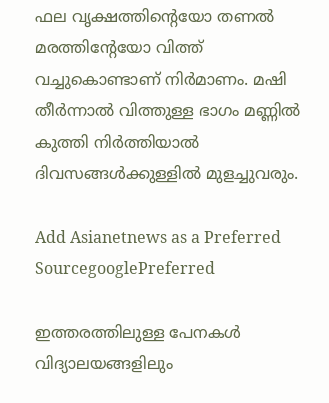ഫല വൃക്ഷത്തിന്റെയോ തണല്‍ മരത്തിന്റേയോ വിത്ത് വച്ചുകൊണ്ടാണ് നിര്‍മാണം. മഷി തീര്‍ന്നാല്‍ വിത്തുള്ള ഭാഗം മണ്ണില്‍ കുത്തി നിര്‍ത്തിയാല്‍ ദിവസങ്ങള്‍ക്കുള്ളില്‍ മുളച്ചുവരും.

Add Asianetnews as a Preferred SourcegooglePreferred

ഇത്തരത്തിലുള്ള പേനകള്‍ വിദ്യാലയങ്ങളിലും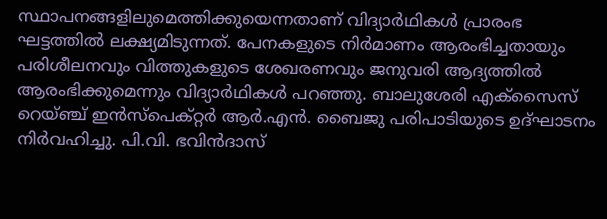സ്ഥാപനങ്ങളിലുമെത്തിക്കുയെന്നതാണ് വിദ്യാര്‍ഥികള്‍ പ്രാരംഭ ഘട്ടത്തില്‍ ലക്ഷ്യമിടുന്നത്. പേനകളുടെ നിര്‍മാണം ആരംഭിച്ചതായും പരിശീലനവും വിത്തുകളുടെ ശേഖരണവും ജനുവരി ആദ്യത്തില്‍ ആരംഭിക്കുമെന്നും വിദ്യാര്‍ഥികള്‍ പറഞ്ഞു. ബാലുശേരി എക്‌സൈസ് റെയ്ഞ്ച് ഇന്‍സ്‌പെക്റ്റര്‍ ആര്‍.എന്‍. ബൈജു പരിപാടിയുടെ ഉദ്ഘാടനം നിര്‍വഹിച്ചു. പി.വി. ഭവിന്‍ദാസ്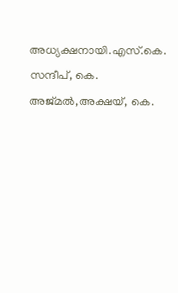അധ്യക്ഷനായി.എസ്.കെ. സന്ദീപ്, കെ. അജ്മല്‍,അക്ഷയ്, കെ.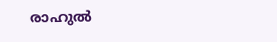രാഹുല്‍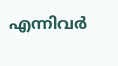എന്നിവര്‍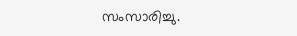സംസാരിച്ചു.